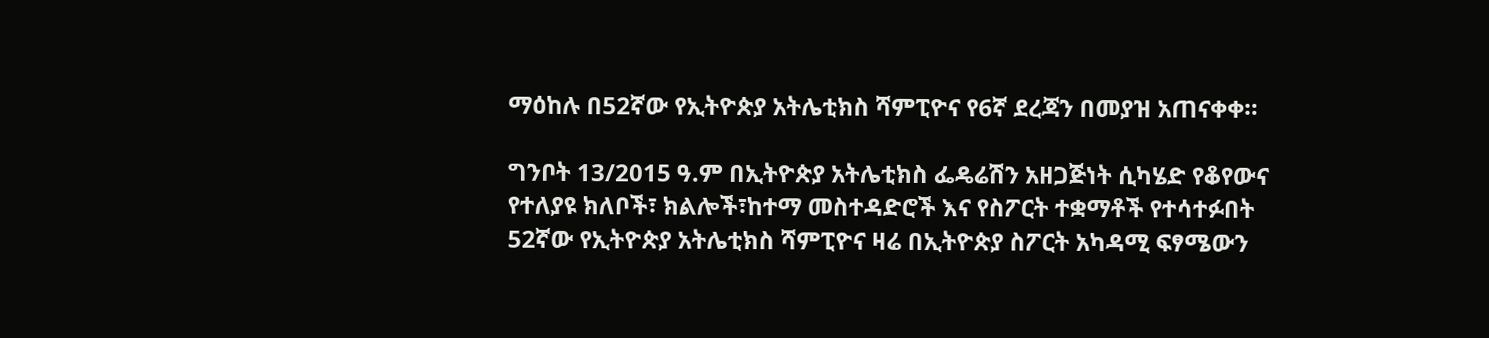ማዕከሉ በ52ኛው የኢትዮጵያ አትሌቲክስ ሻምፒዮና የ6ኛ ደረጃን በመያዝ አጠናቀቀ።

ግንቦት 13/2015 ዓ.ም በኢትዮጵያ አትሌቲክስ ፌዴሬሽን አዘጋጅነት ሲካሄድ የቆየውና የተለያዩ ክለቦች፣ ክልሎች፣ከተማ መስተዳድሮች እና የስፖርት ተቋማቶች የተሳተፉበት 52ኛው የኢትዮጵያ አትሌቲክስ ሻምፒዮና ዛሬ በኢትዮጵያ ስፖርት አካዳሚ ፍፃሜውን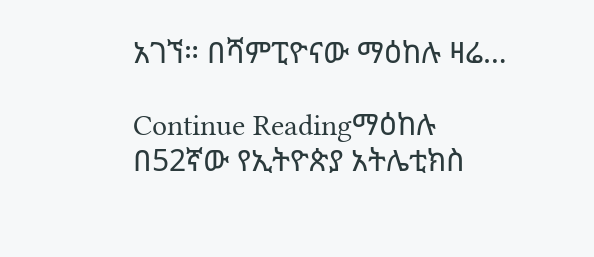አገኘ። በሻምፒዮናው ማዕከሉ ዛሬ…

Continue Readingማዕከሉ በ52ኛው የኢትዮጵያ አትሌቲክስ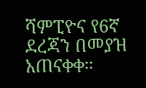ሻምፒዮና የ6ኛ ደረጃን በመያዝ አጠናቀቀ።